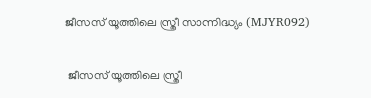ജീസസ് യൂത്തിലെ സ്ത്രീ സാന്നിദ്ധ്യം (MJYR092)

 ജീസസ് യൂത്തിലെ സ്ത്രീ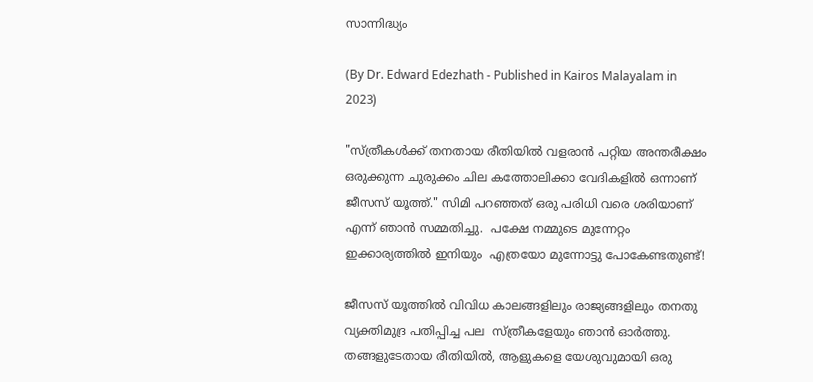സാന്നിദ്ധ്യം

(By Dr. Edward Edezhath - Published in Kairos Malayalam in 2023)

"സ്ത്രീകൾക്ക് തനതായ രീതിയിൽ വളരാൻ പറ്റിയ അന്തരീക്ഷം ഒരുക്കുന്ന ചുരുക്കം ചില കത്തോലിക്കാ വേദികളിൽ ഒന്നാണ് ജീസസ് യൂത്ത്." സിമി പറഞ്ഞത് ഒരു പരിധി വരെ ശരിയാണ് എന്ന് ഞാൻ സമ്മതിച്ചു.  പക്ഷേ നമ്മുടെ മുന്നേറ്റം ഇക്കാര്യത്തിൽ ഇനിയും  എത്രയോ മുന്നോട്ടു പോകേണ്ടതുണ്ട്!

ജീസസ് യൂത്തിൽ വിവിധ കാലങ്ങളിലും രാജ്യങ്ങളിലും തനതു വ്യക്തിമുദ്ര പതിപ്പിച്ച പല  സ്ത്രീകളേയും ഞാൻ ഓർത്തു. തങ്ങളുടേതായ രീതിയിൽ, ആളുകളെ യേശുവുമായി ഒരു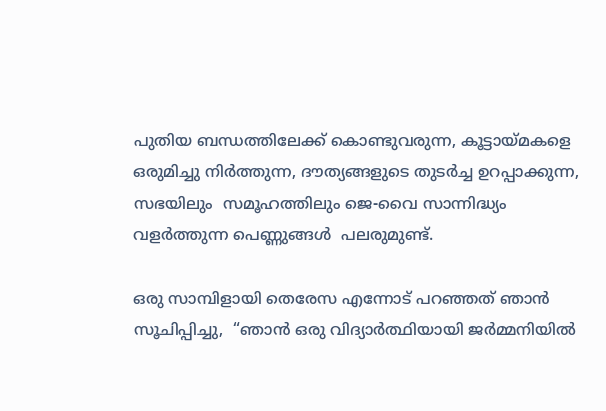പുതിയ ബന്ധത്തിലേക്ക് കൊണ്ടുവരുന്ന, കൂട്ടായ്മകളെ  ഒരുമിച്ചു നിർത്തുന്ന, ദൗത്യങ്ങളുടെ തുടർച്ച ഉറപ്പാക്കുന്ന, സഭയിലും  സമൂഹത്തിലും ജെ-വൈ സാന്നിദ്ധ്യം വളർത്തുന്ന പെണ്ണുങ്ങൾ  പലരുമുണ്ട്.

ഒരു സാമ്പിളായി തെരേസ എന്നോട് പറഞ്ഞത് ഞാൻ സൂചിപ്പിച്ചു,  “ഞാൻ ഒരു വിദ്യാർത്ഥിയായി ജർമ്മനിയിൽ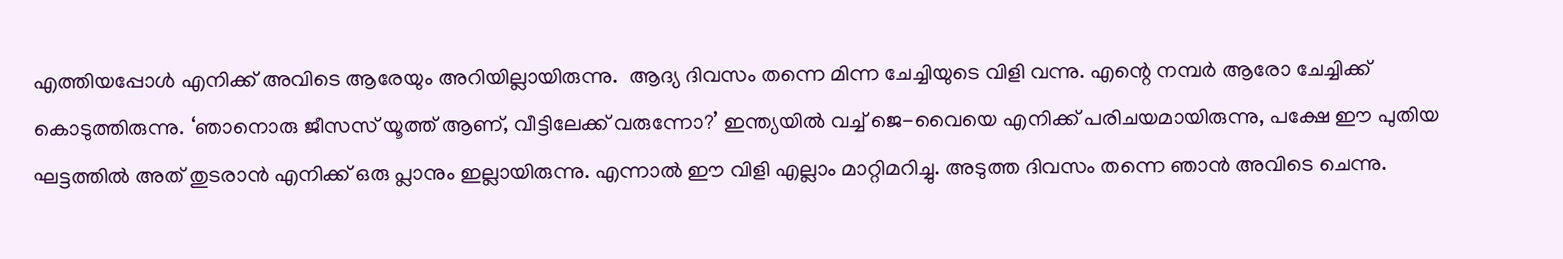എത്തിയപ്പോൾ എനിക്ക് അവിടെ ആരേയും അറിയില്ലായിരുന്നു.  ആദ്യ ദിവസം തന്നെ മിന്ന ചേച്ചിയുടെ വിളി വന്നു. എന്റെ നമ്പർ ആരോ ചേച്ചിക്ക് കൊടുത്തിരുന്നു. ‘ഞാനൊരു ജീസസ് യൂത്ത് ആണ്, വീട്ടിലേക്ക് വരുന്നോ?’ ഇന്ത്യയിൽ വച്ച് ജെ-വൈയെ എനിക്ക് പരിചയമായിരുന്നു, പക്ഷേ ഈ പുതിയ ഘട്ടത്തിൽ അത് തുടരാൻ എനിക്ക് ഒരു പ്ലാനും ഇല്ലായിരുന്നു. എന്നാൽ ഈ വിളി എല്ലാം മാറ്റിമറിച്ചു. അടുത്ത ദിവസം തന്നെ ഞാൻ അവിടെ ചെന്നു.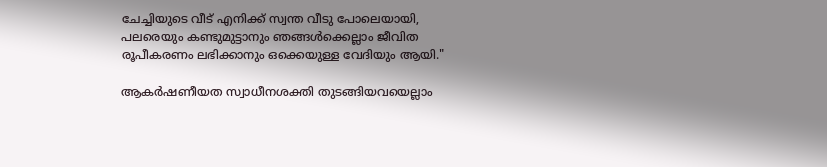ചേച്ചിയുടെ വീട് എനിക്ക് സ്വന്ത വീടു പോലെയായി, പലരെയും കണ്ടുമുട്ടാനും ഞങ്ങൾക്കെല്ലാം ജീവിത രൂപീകരണം ലഭിക്കാനും ഒക്കെയുള്ള വേദിയും ആയി."

ആകർഷണീയത സ്വാധീനശക്തി തുടങ്ങിയവയെല്ലാം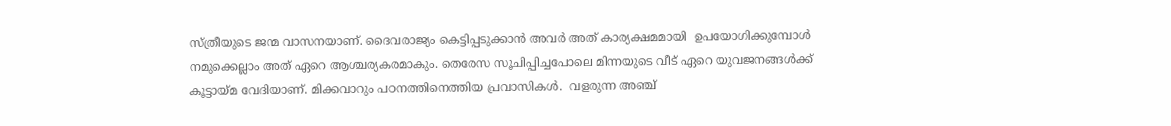സ്ത്രീയുടെ ജന്മ വാസനയാണ്. ദൈവരാജ്യം കെട്ടിപ്പടുക്കാൻ അവർ അത് കാര്യക്ഷമമായി  ഉപയോഗിക്കുമ്പോൾ നമുക്കെല്ലാം അത് ഏറെ ആശ്ചര്യകരമാകും. തെരേസ സൂചിപ്പിച്ചപോലെ മിന്നയുടെ വീട് ഏറെ യുവജനങ്ങൾക്ക് കൂട്ടായ്മ വേദിയാണ്. മിക്കവാറും പഠനത്തിനെത്തിയ പ്രവാസികൾ.  വളരുന്ന അഞ്ച്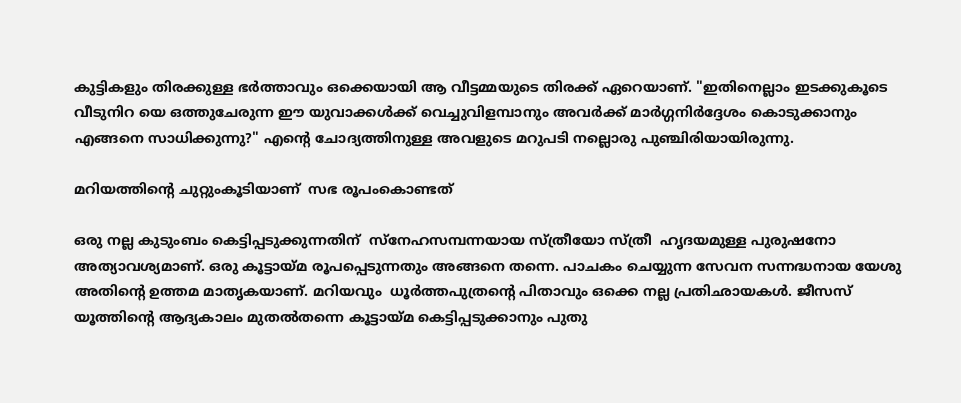കുട്ടികളും തിരക്കുള്ള ഭർത്താവും ഒക്കെയായി ആ വീട്ടമ്മയുടെ തിരക്ക് ഏറെയാണ്. "ഇതിനെല്ലാം ഇടക്കുകൂടെ വീടുനിറ യെ ഒത്തുചേരുന്ന ഈ യുവാക്കൾക്ക് വെച്ചുവിളമ്പാനും അവർക്ക് മാർഗ്ഗനിർദ്ദേശം കൊടുക്കാനും എങ്ങനെ സാധിക്കുന്നു?" എന്റെ ചോദ്യത്തിനുള്ള അവളുടെ മറുപടി നല്ലൊരു പുഞ്ചിരിയായിരുന്നു.

മറിയത്തിന്റെ ചുറ്റുംകൂടിയാണ്  സഭ രൂപംകൊണ്ടത്

ഒരു നല്ല കുടുംബം കെട്ടിപ്പടുക്കുന്നതിന്  സ്‌നേഹസമ്പന്നയായ സ്‌ത്രീയോ സ്ത്രീ  ഹൃദയമുള്ള പുരുഷനോ അത്യാവശ്യമാണ്. ഒരു കൂട്ടായ്മ രൂപപ്പെടുന്നതും അങ്ങനെ തന്നെ. പാചകം ചെയ്യുന്ന സേവന സന്നദ്ധനായ യേശു അതിന്റെ ഉത്തമ മാതൃകയാണ്. മറിയവും  ധൂർത്തപുത്രന്റെ പിതാവും ഒക്കെ നല്ല പ്രതിഛായകൾ. ജീസസ് യൂത്തിന്റെ ആദ്യകാലം മുതൽതന്നെ കൂട്ടായ്മ കെട്ടിപ്പടുക്കാനും പുതു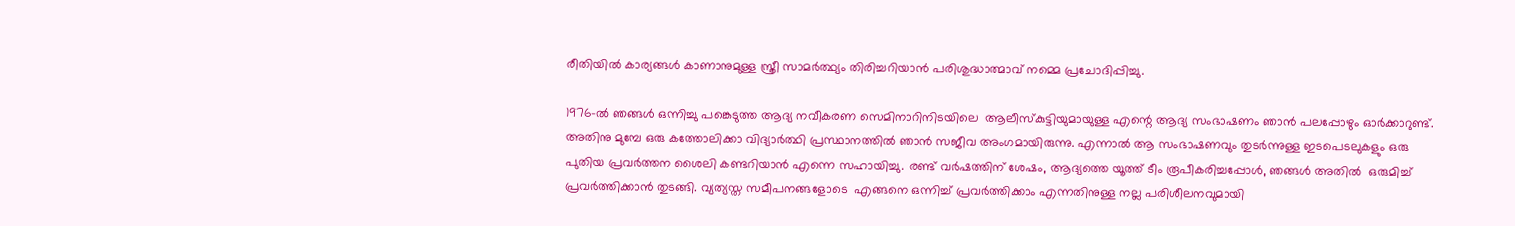രീതിയിൽ കാര്യങ്ങൾ കാണാനുമുള്ള സ്ത്രീ സാമർത്ഥ്യം തിരിച്ചറിയാൻ പരിശുദ്ധാത്മാവ് നമ്മെ പ്രചോദിപ്പിച്ചു.

1976-ൽ ഞങ്ങൾ ഒന്നിച്ചു പങ്കെടുത്ത ആദ്യ നവീകരണ സെമിനാറിനിടയിലെ  ആലീസ്കുട്ടിയുമായുള്ള എന്റെ ആദ്യ സംഭാഷണം ഞാൻ പലപ്പോഴും ഓർക്കാറുണ്ട്.  അതിനു മുമ്പേ ഒരു കത്തോലിക്കാ വിദ്യാർത്ഥി പ്രസ്ഥാനത്തിൽ ഞാൻ സജീവ അംഗമായിരുന്നു. എന്നാൽ ആ സംഭാഷണവും തുടർന്നുള്ള ഇടപെടലുകളും ഒരു പുതിയ പ്രവർത്തന ശൈലി കണ്ടറിയാൻ എന്നെ സഹായിച്ചു. രണ്ട് വർഷത്തിന് ശേഷം, ആദ്യത്തെ യൂത്ത് ടീം രൂപീകരിച്ചപ്പോൾ, ഞങ്ങൾ അതിൽ  ഒരുമിച്ച് പ്രവർത്തിക്കാൻ തുടങ്ങി. വ്യത്യസ്ത സമീപനങ്ങളോടെ  എങ്ങനെ ഒന്നിച്ച് പ്രവർത്തിക്കാം എന്നതിനുള്ള നല്ല പരിശീലനവുമായി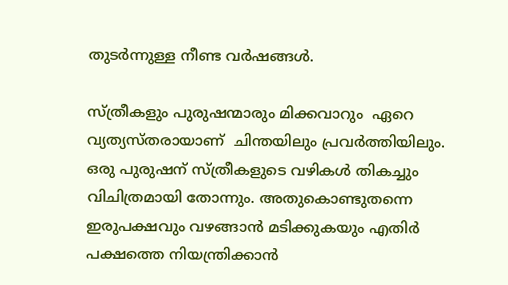തുടർന്നുള്ള നീണ്ട വർഷങ്ങൾ.

സ്ത്രീകളും പുരുഷന്മാരും മിക്കവാറും  ഏറെ വ്യത്യസ്തരായാണ്  ചിന്തയിലും പ്രവർത്തിയിലും. ഒരു പുരുഷന് സ്ത്രീകളുടെ വഴികൾ തികച്ചും വിചിത്രമായി തോന്നും. അതുകൊണ്ടുതന്നെ ഇരുപക്ഷവും വഴങ്ങാൻ മടിക്കുകയും എതിർ പക്ഷത്തെ നിയന്ത്രിക്കാൻ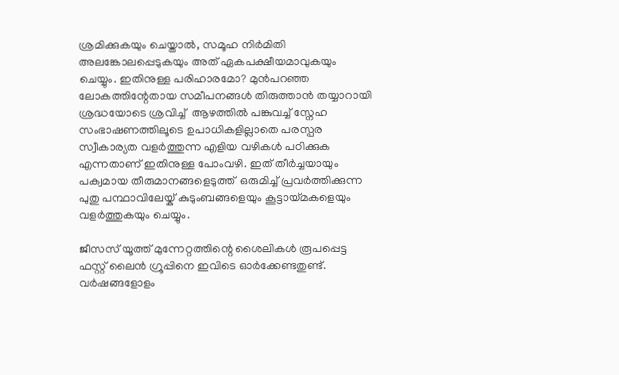ശ്രമിക്കുകയും ചെയ്താൽ, സമൂഹ നിർമിതി അലങ്കോലപ്പെടുകയും അത് ഏകപക്ഷീയമാവുകയും ചെയ്യും. ഇതിനുള്ള പരിഹാരമോ? മുൻപറഞ്ഞ  ലോകത്തിന്റേതായ സമീപനങ്ങൾ തിരുത്താൻ തയ്യാറായി ശ്രദ്ധയോടെ ശ്രവിച്ച്  ആഴത്തിൽ പങ്കുവച്ച് സ്നേഹ സംഭാഷണത്തിലൂടെ ഉപാധികളില്ലാതെ പരസ്പര സ്വീകാര്യത വളർത്തുന്ന എളിയ വഴികൾ പഠിക്കുക എന്നതാണ് ഇതിനുള്ള പോംവഴി. ഇത് തീർച്ചയായും പക്വമായ തീരുമാനങ്ങളെടുത്ത്  ഒരുമിച്ച് പ്രവർത്തിക്കുന്ന പുതു പന്ഥാവിലേയ്ക് കുടുംബങ്ങളെയും കൂട്ടായ്മകളെയും വളർത്തുകയും ചെയ്യും.

ജീസസ് യൂത്ത് മുന്നേറ്റത്തിന്റെ ശൈലികൾ രൂപപ്പെട്ട ഫസ്റ്റ് ലൈൻ ഗ്രൂപ്പിനെ ഇവിടെ ഓർക്കേണ്ടതുണ്ട്. വർഷങ്ങളോളം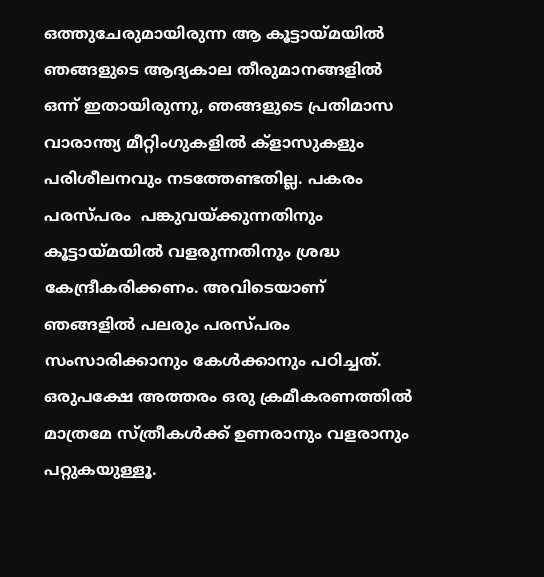ഒത്തുചേരുമായിരുന്ന ആ കൂട്ടായ്മയിൽ  ഞങ്ങളുടെ ആദ്യകാല തീരുമാനങ്ങളിൽ ഒന്ന് ഇതായിരുന്നു, ഞങ്ങളുടെ പ്രതിമാസ വാരാന്ത്യ മീറ്റിംഗുകളിൽ ക്ളാസുകളും പരിശീലനവും നടത്തേണ്ടതില്ല. പകരം പരസ്പരം  പങ്കുവയ്ക്കുന്നതിനും കൂട്ടായ്മയിൽ വളരുന്നതിനും ശ്രദ്ധ കേന്ദ്രീകരിക്കണം. അവിടെയാണ് ഞങ്ങളിൽ പലരും പരസ്പരം സംസാരിക്കാനും കേൾക്കാനും പഠിച്ചത്. ഒരുപക്ഷേ അത്തരം ഒരു ക്രമീകരണത്തിൽ മാത്രമേ സ്ത്രീകൾക്ക് ഉണരാനും വളരാനും പറ്റുകയുള്ളൂ.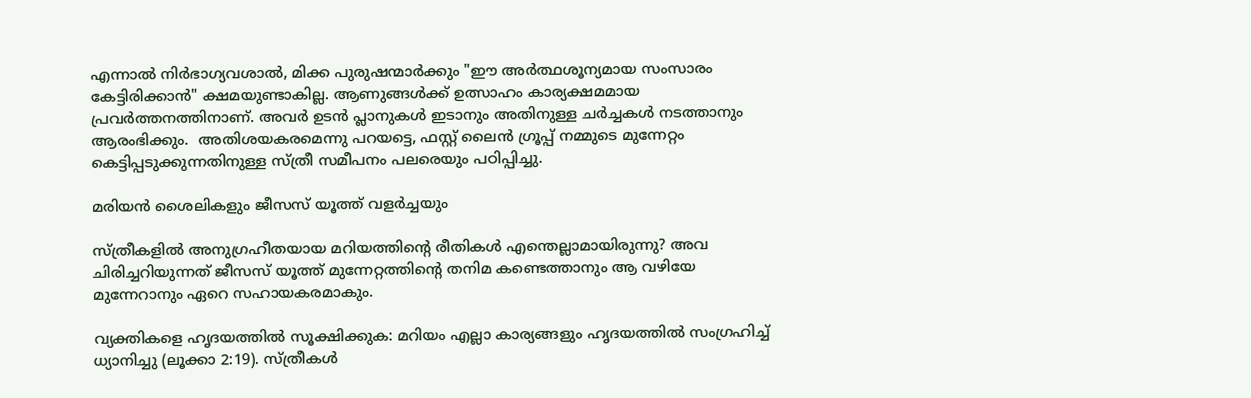എന്നാൽ നിർഭാഗ്യവശാൽ, മിക്ക പുരുഷന്മാർക്കും "ഈ അർത്ഥശൂന്യമായ സംസാരം കേട്ടിരിക്കാൻ" ക്ഷമയുണ്ടാകില്ല. ആണുങ്ങൾക്ക് ഉത്സാഹം കാര്യക്ഷമമായ പ്രവർത്തനത്തിനാണ്. അവർ ഉടൻ പ്ലാനുകൾ ഇടാനും അതിനുള്ള ചർച്ചകൾ നടത്താനും ആരംഭിക്കും.  അതിശയകരമെന്നു പറയട്ടെ, ഫസ്റ്റ് ലൈൻ ഗ്രൂപ്പ് നമ്മുടെ മുന്നേറ്റം കെട്ടിപ്പടുക്കുന്നതിനുള്ള സ്ത്രീ സമീപനം പലരെയും പഠിപ്പിച്ചു.

മരിയൻ ശൈലികളും ജീസസ് യൂത്ത് വളർച്ചയും

സ്ത്രീകളിൽ അനുഗ്രഹീതയായ മറിയത്തിന്റെ രീതികൾ എന്തെല്ലാമായിരുന്നു? അവ ചിരിച്ചറിയുന്നത് ജീസസ് യൂത്ത് മുന്നേറ്റത്തിന്റെ തനിമ കണ്ടെത്താനും ആ വഴിയേ മുന്നേറാനും ഏറെ സഹായകരമാകും.

വ്യക്തികളെ ഹൃദയത്തിൽ സൂക്ഷിക്കുക: മറിയം എല്ലാ കാര്യങ്ങളും ഹൃദയത്തിൽ സംഗ്രഹിച്ച് ധ്യാനിച്ചു (ലൂക്കാ 2:19). സ്ത്രീകൾ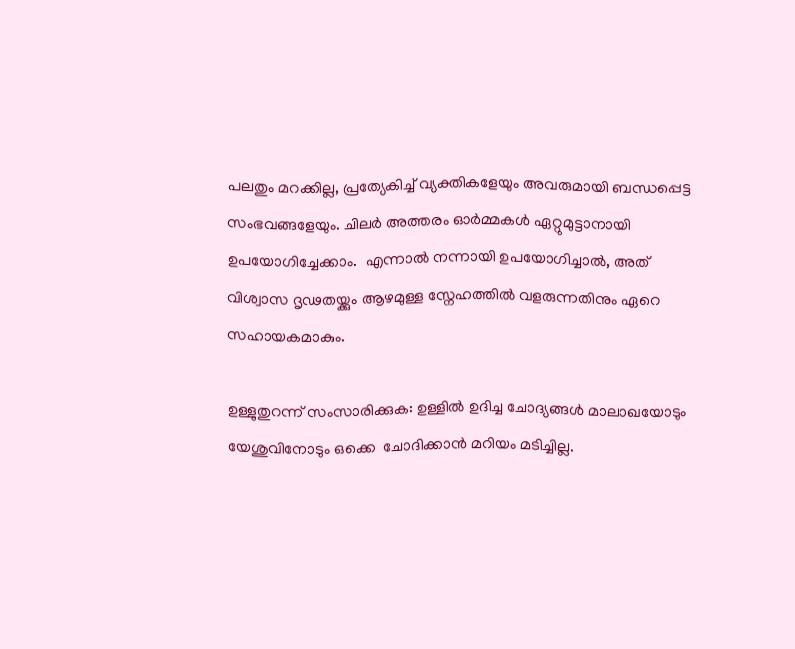പലതും മറക്കില്ല, പ്രത്യേകിച്ച് വ്യക്തികളേയും അവരുമായി ബന്ധപ്പെട്ട സംഭവങ്ങളേയും. ചിലർ അത്തരം ഓർമ്മകൾ ഏറ്റുമുട്ടാനായി ഉപയോഗിച്ചേക്കാം.  എന്നാൽ നന്നായി ഉപയോഗിച്ചാൽ, അത് വിശ്വാസ ദൃഢതയ്ക്കും ആഴമുള്ള സ്നേഹത്തിൽ വളരുന്നതിനും ഏറെ സഹായകമാകും.

ഉള്ളുതുറന്ന് സംസാരിക്കുക: ഉള്ളിൽ ഉദിച്ച ചോദ്യങ്ങൾ മാലാഖയോടും യേശുവിനോടും ഒക്കെ  ചോദിക്കാൻ മറിയം മടിച്ചില്ല.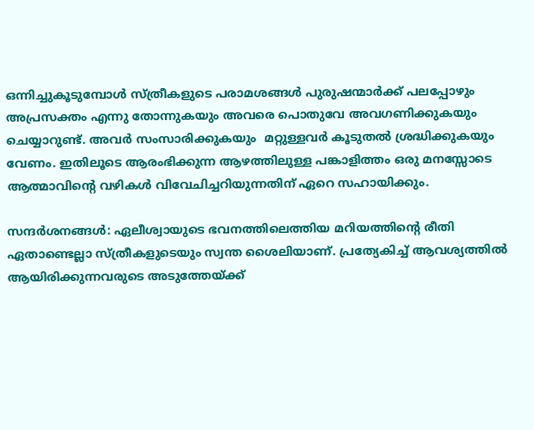ഒന്നിച്ചുകൂടുമ്പോൾ സ്ത്രീകളുടെ പരാമശങ്ങൾ പുരുഷന്മാർക്ക് പലപ്പോഴും അപ്രസക്തം എന്നു തോന്നുകയും അവരെ പൊതുവേ അവഗണിക്കുകയും ചെയ്യാറുണ്ട്. അവർ സംസാരിക്കുകയും  മറ്റുള്ളവർ കൂടുതൽ ശ്രദ്ധിക്കുകയും വേണം. ഇതിലൂടെ ആരംഭിക്കുന്ന ആഴത്തിലുള്ള പങ്കാളിത്തം ഒരു മനസ്സോടെ ആത്മാവിന്റെ വഴികൾ വിവേചിച്ചറിയുന്നതിന് ഏറെ സഹായിക്കും.

സന്ദർശനങ്ങൾ: ഏലീശ്വായുടെ ഭവനത്തിലെത്തിയ മറിയത്തിന്റെ രീതി ഏതാണ്ടെല്ലാ സ്ത്രീകളുടെയും സ്വന്ത ശൈലിയാണ്. പ്രത്യേകിച്ച് ആവശ്യത്തിൽ ആയിരിക്കുന്നവരുടെ അടുത്തേയ്ക്ക്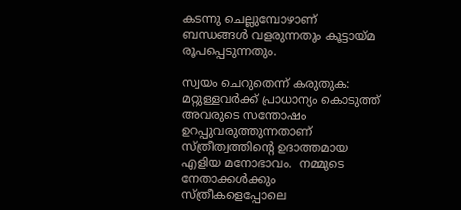കടന്നു ചെല്ലുമ്പോഴാണ് ബന്ധങ്ങൾ വളരുന്നതും കൂട്ടായ്മ രൂപപ്പെടുന്നതും.

സ്വയം ചെറുതെന്ന് കരുതുക:  മറ്റുള്ളവർക്ക് പ്രാധാന്യം കൊടുത്ത് അവരുടെ സന്തോഷം ഉറപ്പുവരുത്തുന്നതാണ് സ്ത്രീത്വത്തിന്റെ ഉദാത്തമായ എളിയ മനോഭാവം.  നമ്മുടെ നേതാക്കൾക്കും സ്ത്രീകളെപ്പോലെ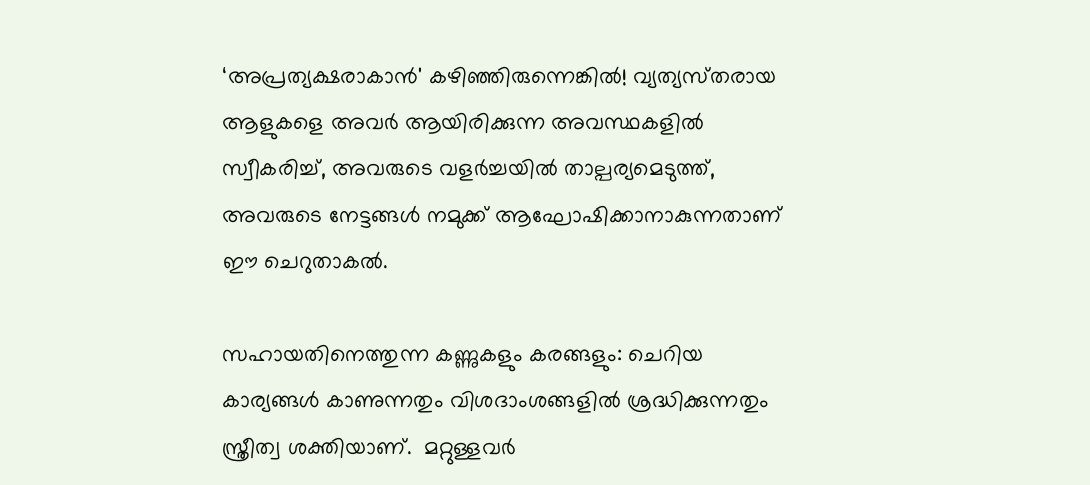‘അപ്രത്യക്ഷരാകാൻ' കഴിഞ്ഞിരുന്നെങ്കിൽ! വ്യത്യസ്‌തരായ ആളുകളെ അവർ ആയിരിക്കുന്ന അവസ്ഥകളിൽ സ്വീകരിച്ച്, അവരുടെ വളർച്ചയിൽ താല്പര്യമെടുത്ത്, അവരുടെ നേട്ടങ്ങൾ നമുക്ക് ആഘോഷിക്കാനാകുന്നതാണ് ഈ ചെറുതാകൽ.

സഹായതിനെത്തുന്ന കണ്ണുകളും കരങ്ങളും: ചെറിയ കാര്യങ്ങൾ കാണുന്നതും വിശദാംശങ്ങളിൽ ശ്രദ്ധിക്കുന്നതും സ്ത്രീത്വ ശക്തിയാണ്.  മറ്റുള്ളവർ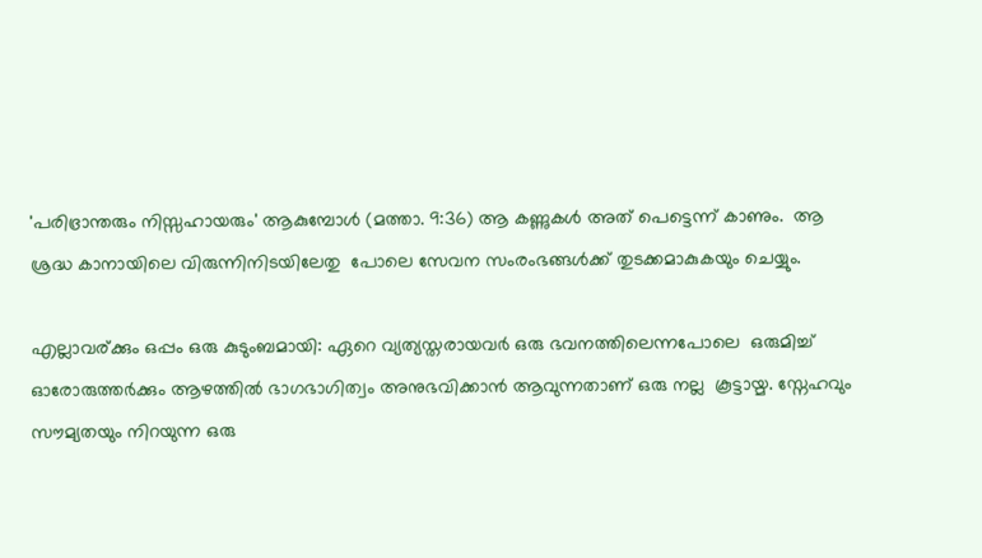'പരിഭ്രാന്തരും നിസ്സഹായരും' ആകുമ്പോൾ (മത്താ. 9:36) ആ കണ്ണുകൾ അത് പെട്ടെന്ന് കാണും.  ആ ശ്രദ്ധ കാനായിലെ വിരുന്നിനിടയിലേതു  പോലെ സേവന സംരംഭങ്ങൾക്ക് തുടക്കമാകുകയും ചെയ്യും.

എല്ലാവര്ക്കും ഒപ്പം ഒരു കുടുംബമായി: ഏറെ വ്യത്യസ്തരായവർ ഒരു ഭവനത്തിലെന്നപോലെ  ഒരുമിച്ച് ഓരോരുത്തർക്കും ആഴത്തിൽ ഭാഗഭാഗിത്വം അനുഭവിക്കാൻ ആവുന്നതാണ് ഒരു നല്ല  കൂട്ടായ്മ. സ്നേഹവും സൗമ്യതയും നിറയുന്ന ഒരു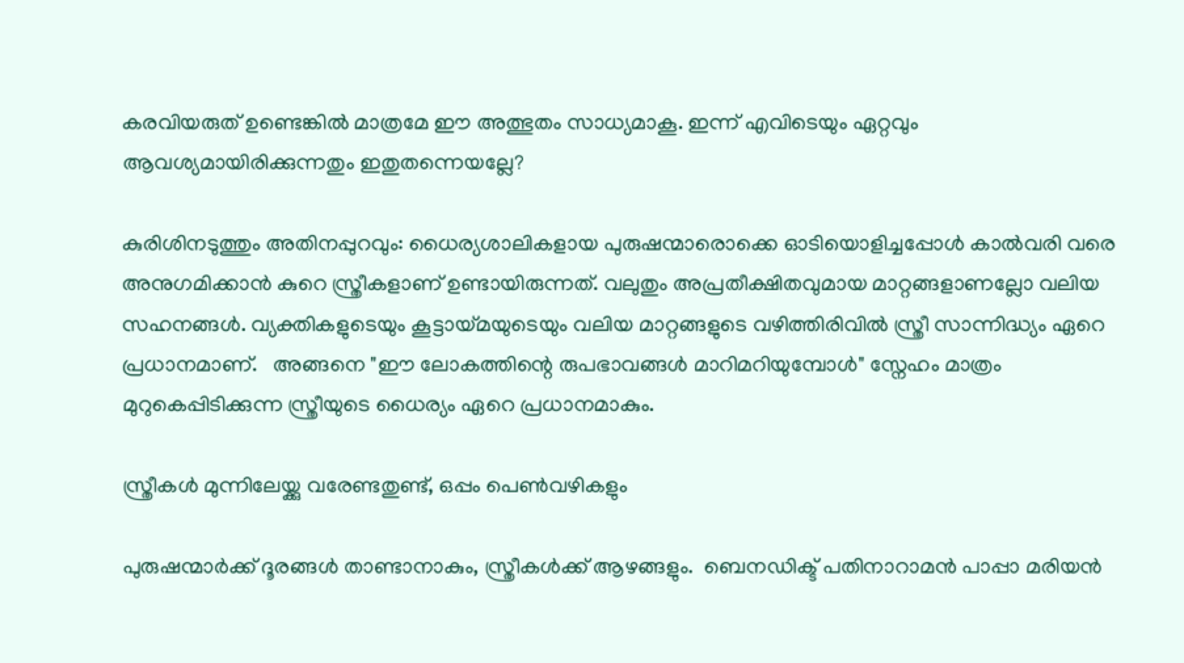കരവിയരുത് ഉണ്ടെങ്കിൽ മാത്രമേ ഈ അത്ഭുതം സാധ്യമാകൂ. ഇന്ന് എവിടെയും ഏറ്റവും ആവശ്യമായിരിക്കുന്നതും ഇതുതന്നെയല്ലേ?

കുരിശിനടുത്തും അതിനപ്പുറവും: ധൈര്യശാലികളായ പുരുഷന്മാരൊക്കെ ഓടിയൊളിച്ചപ്പോൾ കാൽവരി വരെ അനുഗമിക്കാൻ കുറെ സ്ത്രീകളാണ് ഉണ്ടായിരുന്നത്. വലുതും അപ്രതീക്ഷിതവുമായ മാറ്റങ്ങളാണല്ലോ വലിയ സഹനങ്ങൾ. വ്യക്തികളുടെയും കൂട്ടായ്മയുടെയും വലിയ മാറ്റങ്ങളുടെ വഴിത്തിരിവിൽ സ്ത്രീ സാന്നിദ്ധ്യം ഏറെ പ്രധാനമാണ്.   അങ്ങനെ "ഈ ലോകത്തിന്റെ രുപഭാവങ്ങൾ മാറിമറിയുമ്പോൾ" സ്നേഹം മാത്രം മുറുകെപ്പിടിക്കുന്ന സ്ത്രീയുടെ ധൈര്യം ഏറെ പ്രധാനമാകും.

സ്ത്രീകൾ മുന്നിലേയ്ക്കു വരേണ്ടതുണ്ട്, ഒപ്പം പെൺവഴികളും

പുരുഷന്മാർക്ക് ദൂരങ്ങൾ താണ്ടാനാകും, സ്ത്രീകൾക്ക് ആഴങ്ങളും.  ബെനഡിക്ട് പതിനാറാമൻ പാപ്പാ മരിയൻ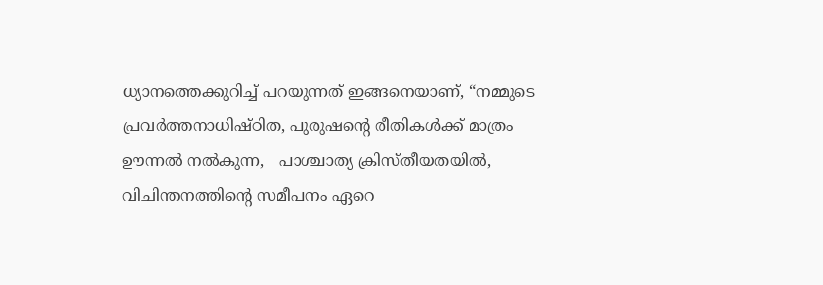ധ്യാനത്തെക്കുറിച്ച് പറയുന്നത് ഇങ്ങനെയാണ്, “നമ്മുടെ പ്രവർത്തനാധിഷ്‌ഠിത, പുരുഷന്റെ രീതികൾക്ക് മാത്രം ഊന്നൽ നൽകുന്ന,   പാശ്ചാത്യ ക്രിസ്തീയതയിൽ, വിചിന്തനത്തിന്റെ സമീപനം ഏറെ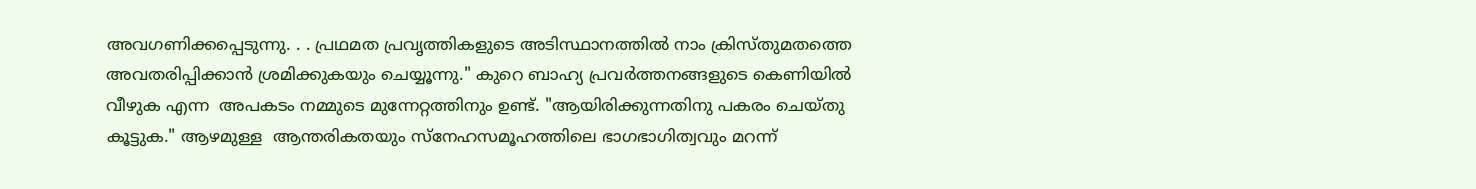അവഗണിക്കപ്പെടുന്നു. . . പ്രഥമത പ്രവൃത്തികളുടെ അടിസ്ഥാനത്തിൽ നാം ക്രിസ്തുമതത്തെ അവതരിപ്പിക്കാൻ ശ്രമിക്കുകയും ചെയ്യൂന്നു." കുറെ ബാഹ്യ പ്രവർത്തനങ്ങളുടെ കെണിയിൽ വീഴുക എന്ന  അപകടം നമ്മുടെ മുന്നേറ്റത്തിനും ഉണ്ട്. "ആയിരിക്കുന്നതിനു പകരം ചെയ്തു കൂട്ടുക." ആഴമുള്ള  ആന്തരികതയും സ്നേഹസമൂഹത്തിലെ ഭാഗഭാഗിത്വവും മറന്ന്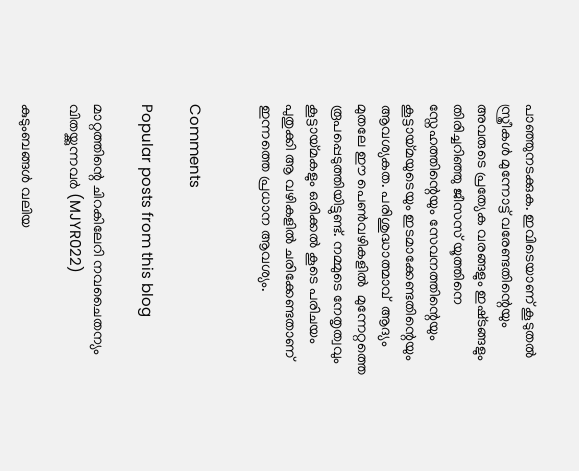പാഞ്ഞുനടക്കുക. ഇവിടെയാണ് കൂടുതൽ സ്ത്രീകൾ മുന്നോട്ട് വരേണ്ടതിന്റെയും അവരുടെ പ്രത്യേക വരങ്ങളും ഇഷ്‌ടങ്ങളും തിരിച്ചറിഞ്ഞു ജീസസ് യൂത്തിനെ സ്നേഹത്തിന്റെയും സേവനത്തിന്റെയും കൂട്ടായ്മയുടെയും ഇടമാക്കേണ്ടതിന്റെയും ആവശ്യകത. പരിശുദ്ധാത്മാവ്  ആദ്യം മുതലേ ഈ പെൺവഴികളിൽ  മുന്നേറ്റത്തെ രൂപപ്പെടുത്തിയിട്ടുണ്ട്. നമ്മുടെ നേതൃത്വവും കൂട്ടായ്മകളും ഒരിക്കൽ കൂടെ പരിചയം പുതുക്കി ആ വഴികളിൽ ചരിക്കേണ്ടതാണ് ഇന്നത്തെ പ്രധാന ആവശ്യം.


Comments

Popular posts from this blog

മാറ്റത്തിന്റെ ചിറകിലേറി നവചൈതന്യം വിതയ്ക്കുന്നവര്‍ (MJYR022)

കുടുംബങ്ങൾ വലിയ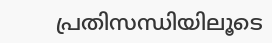പ്രതിസന്ധിയിലൂടെ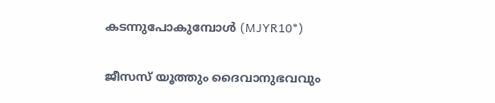കടന്നുപോകുമ്പോൾ (MJYR10*)

ജീസസ് യൂത്തും ദൈവാനുഭവവും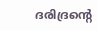ദരിദ്രന്റെ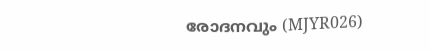രോദനവും (MJYR026)